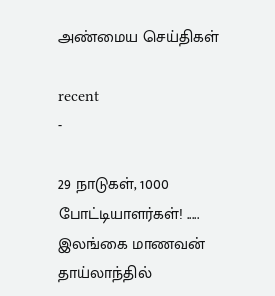அண்மைய செய்திகள்

recent
-

29 நாடுகள், 1000 போட்டியாளர்கள்! ..... இலங்கை மாணவன் தாய்லாந்தில்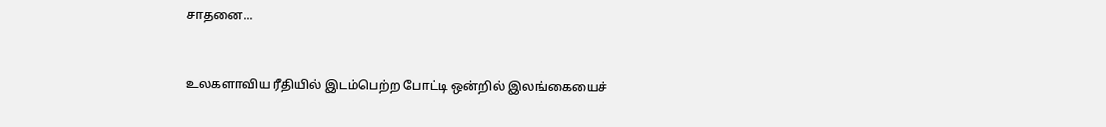சாதனை...


உலகளாவிய ரீதியில் இடம்பெற்ற போட்டி ஒன்றில் இலங்கையைச்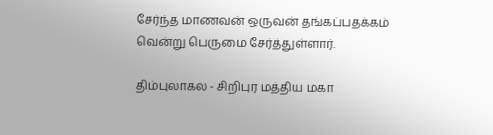சேர்ந்த மாணவன் ஒருவன் தங்கப்பதக்கம் வென்று பெருமை சேர்த்துள்ளார்.

திம்புலாகல - சிறிபுர மத்திய மகா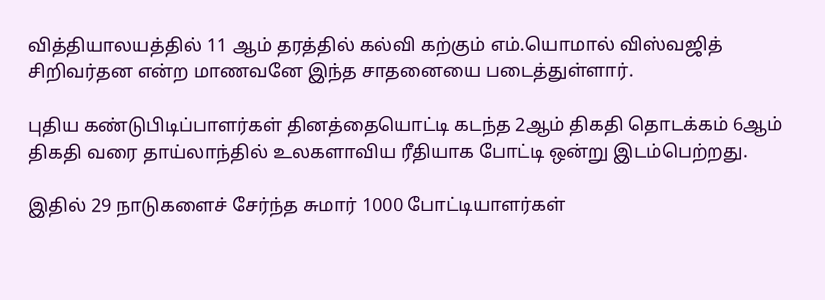வித்தியாலயத்தில் 11 ஆம் தரத்தில் கல்வி கற்கும் எம்.யொமால் விஸ்வஜித் சிறிவர்தன என்ற மாணவனே இந்த சாதனையை படைத்துள்ளார்.

புதிய கண்டுபிடிப்பாளர்கள் தினத்தையொட்டி கடந்த 2ஆம் திகதி தொடக்கம் 6ஆம் திகதி வரை தாய்லாந்தில் உலகளாவிய ரீதியாக போட்டி ஒன்று இடம்பெற்றது.

இதில் 29 நாடுகளைச் சேர்ந்த சுமார் 1000 போட்டியாளர்கள்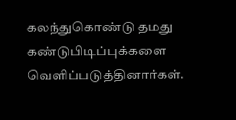கலந்துகொண்டு தமது கண்டுபிடிப்புக்களை வெளிப்படுத்தினார்கள்.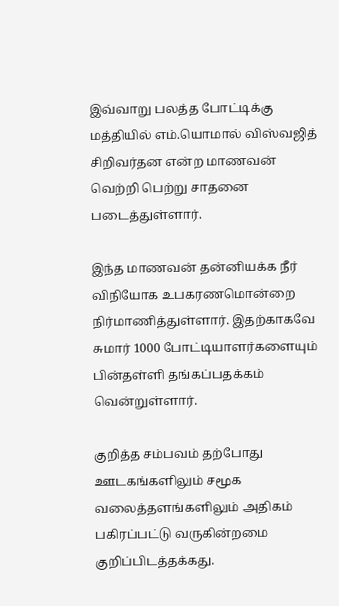இவ்வாறு பலத்த போட்டிக்கு மத்தியில் எம்.யொமால் விஸ்வஜித் சிறிவர்தன என்ற மாணவன் வெற்றி பெற்று சாதனை படைத்துள்ளார்.

இந்த மாணவன் தன்னியக்க நீர் விநியோக உபகரணமொன்றை நிர்மாணித்துள்ளார். இதற்காகவே சுமார் 1000 போட்டியாளர்களையும் பின்தள்ளி தங்கப்பதக்கம் வென்றுள்ளார்.

குறித்த சம்பவம் தற்போது ஊடகங்களிலும் சமூக வலைத்தளங்களிலும் அதிகம் பகிரப்பட்டு வருகின்றமை குறிப்பிடத்தக்கது.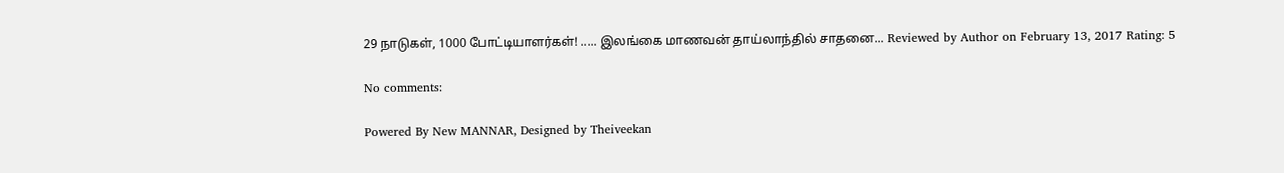29 நாடுகள், 1000 போட்டியாளர்கள்! ..... இலங்கை மாணவன் தாய்லாந்தில் சாதனை... Reviewed by Author on February 13, 2017 Rating: 5

No comments:

Powered By New MANNAR, Designed by Theiveekan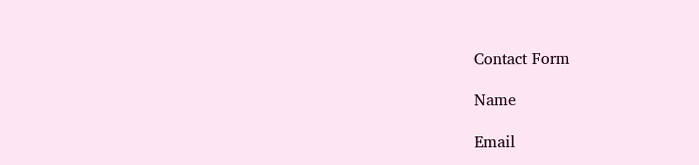Contact Form

Name

Email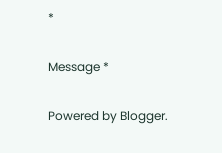*

Message *

Powered by Blogger.